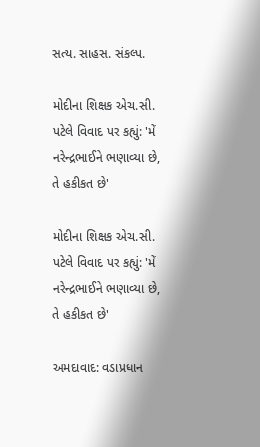સત્ય. સાહસ. સંકલ્પ.

મોદીના શિક્ષક એચ.સી. પટેલે વિવાદ પર કહ્યું: 'મેં નરેન્દ્રભાઈને ભણાવ્યા છે, તે હકીકત છે'

મોદીના શિક્ષક એચ.સી. પટેલે વિવાદ પર કહ્યું: 'મેં નરેન્દ્રભાઈને ભણાવ્યા છે, તે હકીકત છે'

અમદાવાદ: વડાપ્રધાન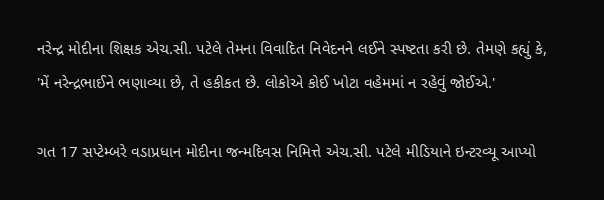નરેન્દ્ર મોદીના શિક્ષક એચ.સી. પટેલે તેમના વિવાદિત નિવેદનને લઈને સ્પષ્ટતા કરી છે. તેમણે કહ્યું કે, 'મેં નરેન્દ્રભાઈને ભણાવ્યા છે, તે હકીકત છે. લોકોએ કોઈ ખોટા વહેમમાં ન રહેવું જોઈએ.'

ગત 17 સપ્ટેમ્બરે વડાપ્રધાન મોદીના જન્મદિવસ નિમિત્તે એચ.સી. પટેલે મીડિયાને ઇન્ટરવ્યૂ આપ્યો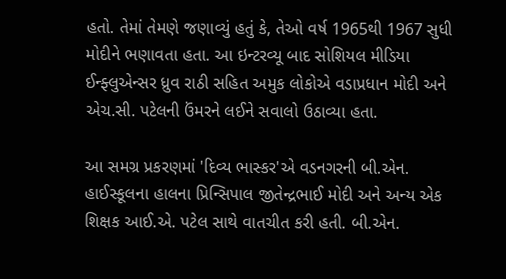હતો. તેમાં તેમણે જણાવ્યું હતું કે, તેઓ વર્ષ 1965થી 1967 સુધી મોદીને ભણાવતા હતા. આ ઇન્ટરવ્યૂ બાદ સોશિયલ મીડિયા ઈન્ફ્લુએન્સર ધ્રુવ રાઠી સહિત અમુક લોકોએ વડાપ્રધાન મોદી અને એચ.સી. પટેલની ઉંમરને લઈને સવાલો ઉઠાવ્યા હતા.

આ સમગ્ર પ્રકરણમાં 'દિવ્ય ભાસ્કર'એ વડનગરની બી.એન. હાઈસ્કૂલના હાલના પ્રિન્સિપાલ જીતેન્દ્રભાઈ મોદી અને અન્ય એક શિક્ષક આઈ.એ. પટેલ સાથે વાતચીત કરી હતી. બી.એન.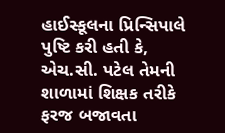હાઈસ્કૂલના પ્રિન્સિપાલે પુષ્ટિ કરી હતી કે, એચ.સી. પટેલ તેમની શાળામાં શિક્ષક તરીકે ફરજ બજાવતા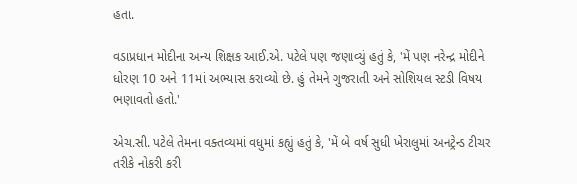હતા.

વડાપ્રધાન મોદીના અન્ય શિક્ષક આઈ.એ. પટેલે પણ જણાવ્યું હતું કે, 'મેં પણ નરેન્દ્ર મોદીને ધોરણ 10 અને 11માં અભ્યાસ કરાવ્યો છે. હું તેમને ગુજરાતી અને સોશિયલ સ્ટડી વિષય ભણાવતો હતો.'

એચ.સી. પટેલે તેમના વક્તવ્યમાં વધુમાં કહ્યું હતું કે, 'મેં બે વર્ષ સુધી ખેરાલુમાં અનટ્રેન્ડ ટીચર તરીકે નોકરી કરી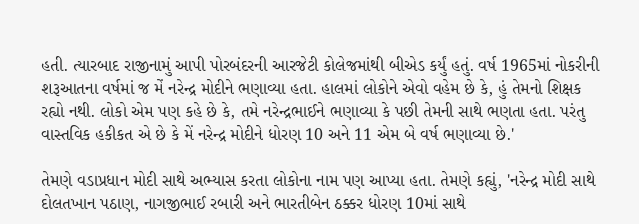હતી. ત્યારબાદ રાજીનામું આપી પોરબંદરની આરજેટી કોલેજમાંથી બીએડ કર્યું હતું. વર્ષ 1965માં નોકરીની શરૂઆતના વર્ષમાં જ મેં નરેન્દ્ર મોદીને ભણાવ્યા હતા. હાલમાં લોકોને એવો વહેમ છે કે, હું તેમનો શિક્ષક રહ્યો નથી. લોકો એમ પણ કહે છે કે, તમે નરેન્દ્રભાઈને ભણાવ્યા કે પછી તેમની સાથે ભણતા હતા. પરંતુ વાસ્તવિક હકીકત એ છે કે મેં નરેન્દ્ર મોદીને ધોરણ 10 અને 11 એમ બે વર્ષ ભણાવ્યા છે.'

તેમણે વડાપ્રધાન મોદી સાથે અભ્યાસ કરતા લોકોના નામ પણ આપ્યા હતા. તેમણે કહ્યું, 'નરેન્દ્ર મોદી સાથે દોલતખાન પઠાણ, નાગજીભાઈ રબારી અને ભારતીબેન ઠક્કર ધોરણ 10માં સાથે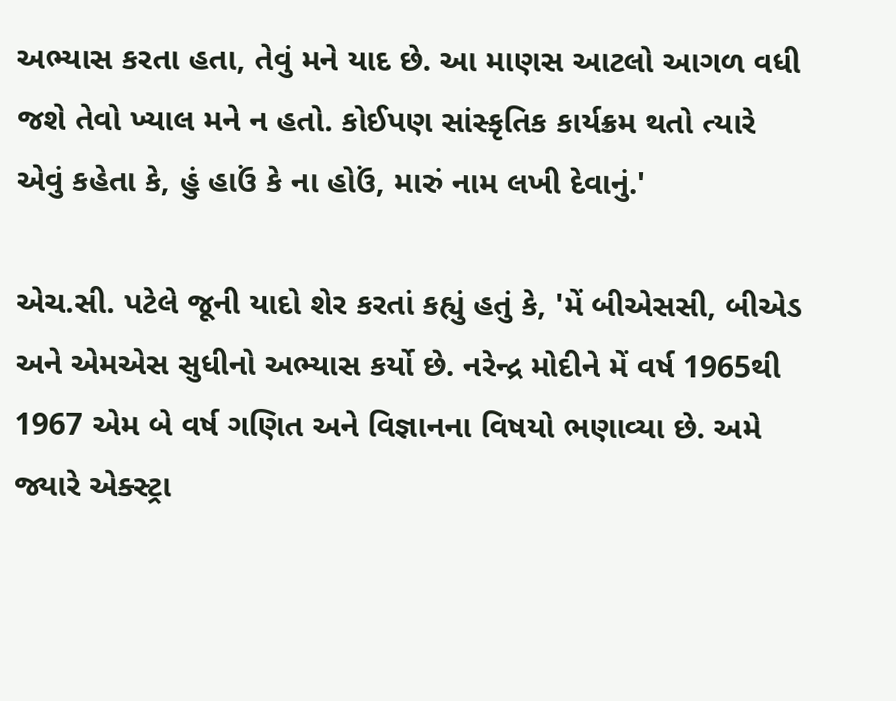અભ્યાસ કરતા હતા, તેવું મને યાદ છે. આ માણસ આટલો આગળ વધી જશે તેવો ખ્યાલ મને ન હતો. કોઈપણ સાંસ્કૃતિક કાર્યક્રમ થતો ત્યારે એવું કહેતા કે, હું હાઉં કે ના હોઉં, મારું નામ લખી દેવાનું.'

એચ.સી. પટેલે જૂની યાદો શેર કરતાં કહ્યું હતું કે, 'મેં બીએસસી, બીએડ અને એમએસ સુધીનો અભ્યાસ કર્યો છે. નરેન્દ્ર મોદીને મેં વર્ષ 1965થી 1967 એમ બે વર્ષ ગણિત અને વિજ્ઞાનના વિષયો ભણાવ્યા છે. અમે જ્યારે એક્સ્ટ્રા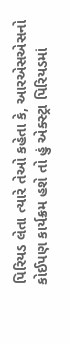પિરિયડ લેતા ત્યારે તેઓ કહેતા કે, આરએસએસનો કોઈપણ કાર્યક્રમ હશે તો હું એક્સ્ટ્રા પિરિયડમાં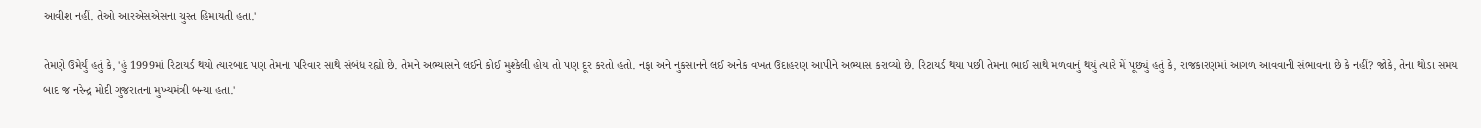આવીશ નહીં. તેઓ આરએસએસના ચુસ્ત હિમાયતી હતા.'

તેમણે ઉમેર્યું હતું કે, 'હું 1999માં રિટાયર્ડ થયો ત્યારબાદ પણ તેમના પરિવાર સાથે સંબંધ રહ્યો છે. તેમને અભ્યાસને લઈને કોઈ મુશ્કેલી હોય તો પણ દૂર કરતો હતો. નફા અને નુકસાનને લઈ અનેક વખત ઉદાહરણ આપીને અભ્યાસ કરાવ્યો છે. રિટાયર્ડ થયા પછી તેમના ભાઈ સાથે મળવાનું થયું ત્યારે મેં પૂછ્યું હતું કે, રાજકારણમાં આગળ આવવાની સંભાવના છે કે નહીં? જોકે, તેના થોડા સમય બાદ જ નરેન્દ્ર મોદી ગુજરાતના મુખ્યમંત્રી બન્યા હતા.'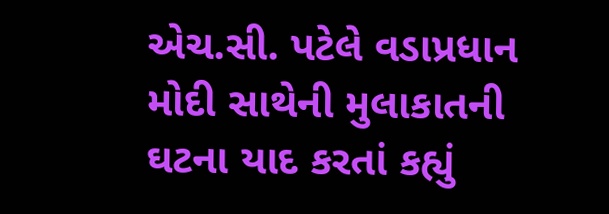એચ.સી. પટેલે વડાપ્રધાન મોદી સાથેની મુલાકાતની ઘટના યાદ કરતાં કહ્યું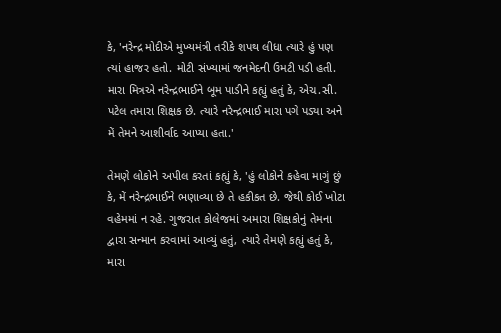કે, 'નરેન્દ્ર મોદીએ મુખ્યમંત્રી તરીકે શપથ લીધા ત્યારે હું પણ ત્યાં હાજર હતો. મોટી સંખ્યામાં જનમેદની ઉમટી પડી હતી. મારા મિત્રએ નરેન્દ્રભાઈને બૂમ પાડીને કહ્યું હતું કે, એચ.સી. પટેલ તમારા શિક્ષક છે. ત્યારે નરેન્દ્રભાઈ મારા પગે પડ્યા અને મેં તેમને આશીર્વાદ આપ્યા હતા.'

તેમણે લોકોને અપીલ કરતાં કહ્યું કે, 'હું લોકોને કહેવા માગું છું કે, મેં નરેન્દ્રભાઈને ભણાવ્યા છે તે હકીકત છે. જેથી કોઈ ખોટા વહેમમાં ન રહે. ગુજરાત કોલેજમાં અમારા શિક્ષકોનું તેમના દ્વારા સન્માન કરવામાં આવ્યું હતું, ત્યારે તેમણે કહ્યું હતું કે, મારા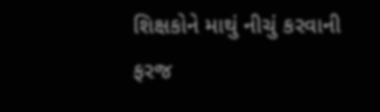શિક્ષકોને માથું નીચું કરવાની ફરજ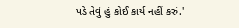પડે તેવું હું કોઈ કાર્ય નહીં કરું.'